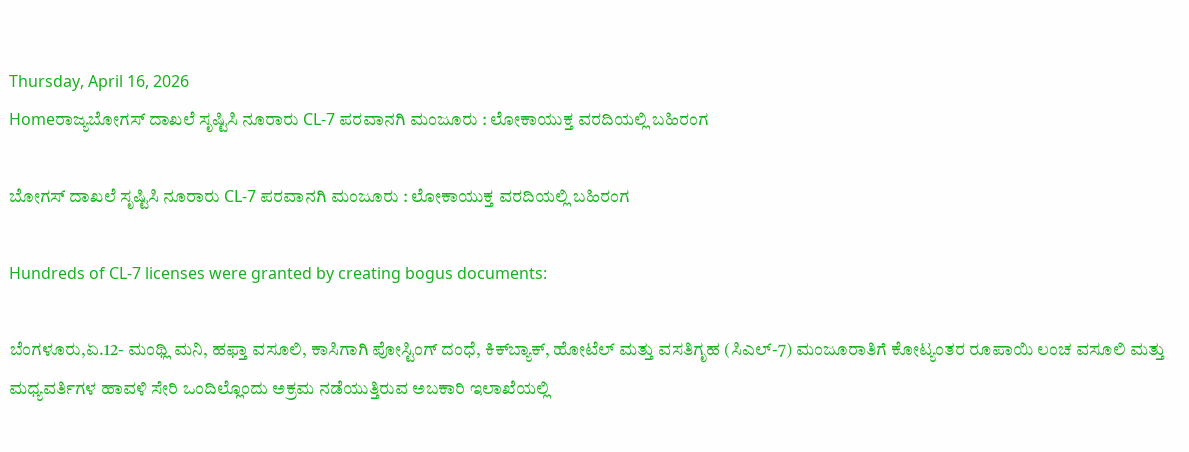Thursday, April 16, 2026
Homeರಾಜ್ಯಬೋಗಸ್‌‍ ದಾಖಲೆ ಸೃಷ್ಟಿಸಿ ನೂರಾರು CL-7 ಪರವಾನಗಿ ಮಂಜೂರು : ಲೋಕಾಯುಕ್ತ ವರದಿಯಲ್ಲಿ ಬಹಿರಂಗ

ಬೋಗಸ್‌‍ ದಾಖಲೆ ಸೃಷ್ಟಿಸಿ ನೂರಾರು CL-7 ಪರವಾನಗಿ ಮಂಜೂರು : ಲೋಕಾಯುಕ್ತ ವರದಿಯಲ್ಲಿ ಬಹಿರಂಗ

Hundreds of CL-7 licenses were granted by creating bogus documents:

ಬೆಂಗಳೂರು,ಏ.12- ಮಂಥ್ಲಿ ಮನಿ, ಹಫ್ತಾ ವಸೂಲಿ, ಕಾಸಿಗಾಗಿ ಪೋಸ್ಟಿಂಗ್‌ ದಂಧೆ, ಕಿಕ್‌ಬ್ಯಾಕ್‌, ಹೋಟೆಲ್‌ ಮತ್ತು ವಸತಿಗೃಹ (ಸಿಎಲ್‌‍-7) ಮಂಜೂರಾತಿಗೆ ಕೋಟ್ಯಂತರ ರೂಪಾಯಿ ಲಂಚ ವಸೂಲಿ ಮತ್ತು ಮಧ್ಯವರ್ತಿಗಳ ಹಾವಳಿ ಸೇರಿ ಒಂದಿಲ್ಲೊಂದು ಅಕ್ರಮ ನಡೆಯುತ್ತಿರುವ ಅಬಕಾರಿ ಇಲಾಖೆಯಲ್ಲಿ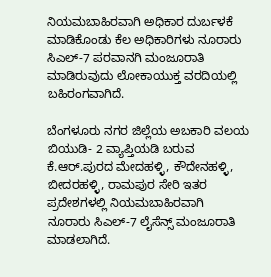ನಿಯಮಬಾಹಿರವಾಗಿ ಅಧಿಕಾರ ದುರ್ಬಳಕೆ ಮಾಡಿಕೊಂಡು ಕೆಲ ಅಧಿಕಾರಿಗಳು ನೂರಾರು ಸಿಎಲ್‌‍-7 ಪರವಾನಗಿ ಮಂಜೂರಾತಿ ಮಾಡಿರುವುದು ಲೋಕಾಯುಕ್ತ ವರದಿಯಲ್ಲಿ ಬಹಿರಂಗವಾಗಿದೆ.

ಬೆಂಗಳೂರು ನಗರ ಜಿಲ್ಲೆಯ ಅಬಕಾರಿ ವಲಯ ಬಿಯುಡಿ- 2 ವ್ಯಾಪ್ತಿಯಡಿ ಬರುವ ಕೆ.ಆರ್‌.ಪುರದ ಮೇದಹಳ್ಳಿ, ಕೌದೇನಹಳ್ಳಿ, ಬೀದರಹಳ್ಳಿ, ರಾಮಪುರ ಸೇರಿ ಇತರ ಪ್ರದೇಶಗಳಲ್ಲಿ ನಿಯಮಬಾಹಿರವಾಗಿ ನೂರಾರು ಸಿಎಲ್‌‍-7 ಲೈಸೆನ್ಸ್ ಮಂಜೂರಾತಿ ಮಾಡಲಾಗಿದೆ.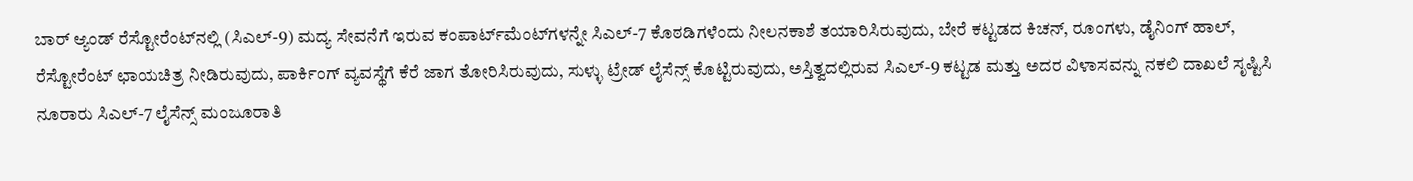ಬಾರ್‌ ಆ್ಯಂಡ್‌ ರೆಸ್ಟೋರೆಂಟ್‌ನಲ್ಲಿ (ಸಿಎಲ್‌‍-9) ಮದ್ಯ ಸೇವನೆಗೆ ಇರುವ ಕಂಪಾರ್ಟ್‌ಮೆಂಟ್‌‍ಗಳನ್ನೇ ಸಿಎಲ್‌‍-7 ಕೊಠಡಿಗಳೆಂದು ನೀಲನಕಾಶೆ ತಯಾರಿಸಿರುವುದು, ಬೇರೆ ಕಟ್ಟಡದ ಕಿಚನ್‌, ರೂಂಗಳು, ಡೈನಿಂಗ್‌ ಹಾಲ್‌‍, ರೆಸ್ಟೋರೆಂಟ್‌ ಛಾಯಚಿತ್ರ ನೀಡಿರುವುದು, ಪಾರ್ಕಿಂಗ್‌ ವ್ಯವಸ್ಥೆಗೆ ಕೆರೆ ಜಾಗ ತೋರಿಸಿರುವುದು, ಸುಳ್ಳು ಟ್ರೇಡ್‌ ಲೈಸೆನ್ಸ್ ಕೊಟ್ಟಿರುವುದು, ಅಸ್ತಿತ್ವದಲ್ಲಿರುವ ಸಿಎಲ್‌‍-9 ಕಟ್ಟಡ ಮತ್ತು ಅದರ ವಿಳಾಸವನ್ನು ನಕಲಿ ದಾಖಲೆ ಸೃಷ್ಟಿಸಿ ನೂರಾರು ಸಿಎಲ್‌‍-7 ಲೈಸೆನ್ಸ್ ಮಂಜೂರಾತಿ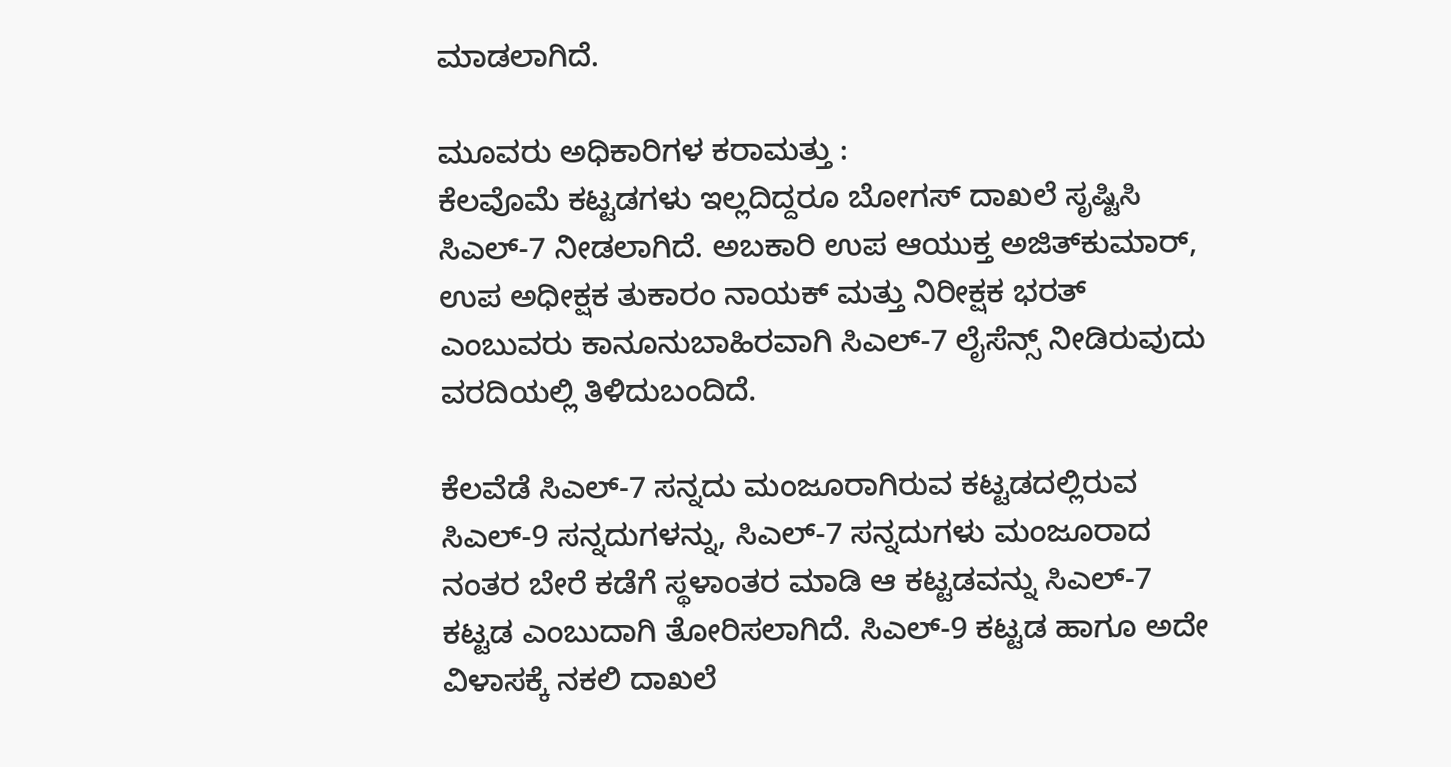ಮಾಡಲಾಗಿದೆ.

ಮೂವರು ಅಧಿಕಾರಿಗಳ ಕರಾಮತ್ತು :
ಕೆಲವೊಮೆ ಕಟ್ಟಡಗಳು ಇಲ್ಲದಿದ್ದರೂ ಬೋಗಸ್‌‍ ದಾಖಲೆ ಸೃಷ್ಟಿಸಿ ಸಿಎಲ್‌‍-7 ನೀಡಲಾಗಿದೆ. ಅಬಕಾರಿ ಉಪ ಆಯುಕ್ತ ಅಜಿತ್‌ಕುಮಾರ್‌, ಉಪ ಅಧೀಕ್ಷಕ ತುಕಾರಂ ನಾಯಕ್‌ ಮತ್ತು ನಿರೀಕ್ಷಕ ಭರತ್‌ ಎಂಬುವರು ಕಾನೂನುಬಾಹಿರವಾಗಿ ಸಿಎಲ್‌‍-7 ಲೈಸೆನ್ಸ್ ನೀಡಿರುವುದು ವರದಿಯಲ್ಲಿ ತಿಳಿದುಬಂದಿದೆ.

ಕೆಲವೆಡೆ ಸಿಎಲ್‌‍-7 ಸನ್ನದು ಮಂಜೂರಾಗಿರುವ ಕಟ್ಟಡದಲ್ಲಿರುವ ಸಿಎಲ್‌‍-9 ಸನ್ನದುಗಳನ್ನು, ಸಿಎಲ್‌‍-7 ಸನ್ನದುಗಳು ಮಂಜೂರಾದ ನಂತರ ಬೇರೆ ಕಡೆಗೆ ಸ್ಥಳಾಂತರ ಮಾಡಿ ಆ ಕಟ್ಟಡವನ್ನು ಸಿಎಲ್‌‍-7 ಕಟ್ಟಡ ಎಂಬುದಾಗಿ ತೋರಿಸಲಾಗಿದೆ. ಸಿಎಲ್‌‍-9 ಕಟ್ಟಡ ಹಾಗೂ ಅದೇ ವಿಳಾಸಕ್ಕೆ ನಕಲಿ ದಾಖಲೆ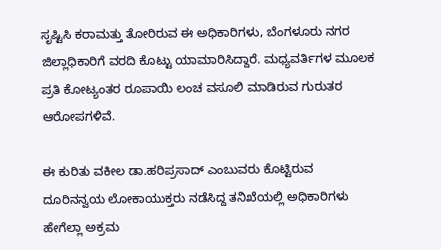ಸೃಷ್ಟಿಸಿ ಕರಾಮತ್ತು ತೋರಿರುವ ಈ ಅಧಿಕಾರಿಗಳು, ಬೆಂಗಳೂರು ನಗರ ಜಿಲ್ಲಾಧಿಕಾರಿಗೆ ವರದಿ ಕೊಟ್ಟು ಯಾಮಾರಿಸಿದ್ದಾರೆ. ಮಧ್ಯವರ್ತಿಗಳ ಮೂಲಕ ಪ್ರತಿ ಕೋಟ್ಯಂತರ ರೂಪಾಯಿ ಲಂಚ ವಸೂಲಿ ಮಾಡಿರುವ ಗುರುತರ ಆರೋಪಗಳಿವೆ.

ಈ ಕುರಿತು ವಕೀಲ ಡಾ.ಹರಿಪ್ರಸಾದ್‌ ಎಂಬುವರು ಕೊಟ್ಟಿರುವ ದೂರಿನನ್ವಯ ಲೋಕಾಯುಕ್ತರು ನಡೆಸಿದ್ದ ತನಿಖೆಯಲ್ಲಿ ಅಧಿಕಾರಿಗಳು ಹೇಗೆಲ್ಲಾ ಅಕ್ರಮ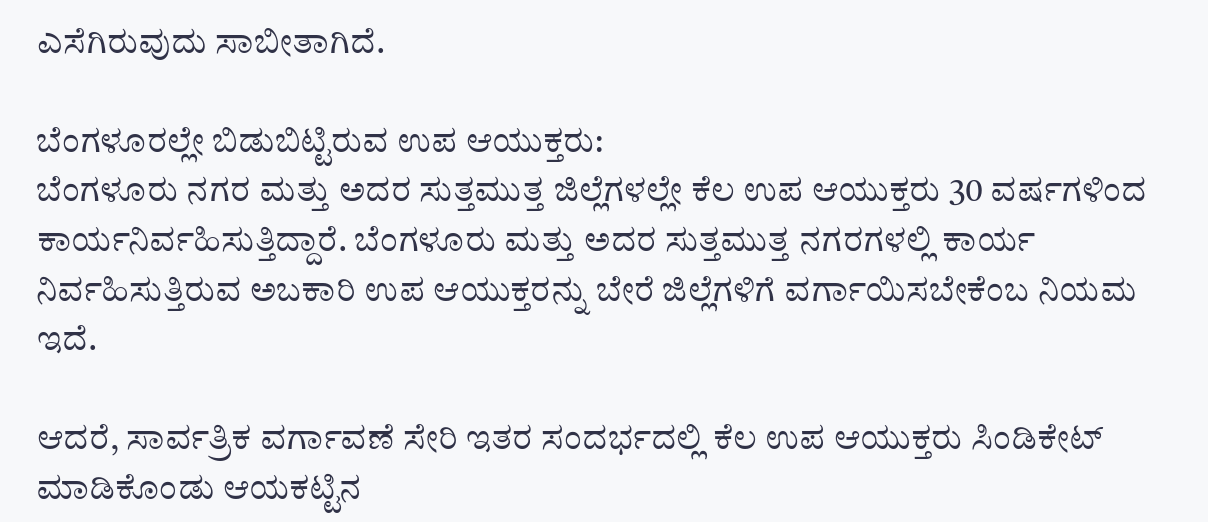ಎಸೆಗಿರುವುದು ಸಾಬೀತಾಗಿದೆ.

ಬೆಂಗಳೂರಲ್ಲೇ ಬಿಡುಬಿಟ್ಟಿರುವ ಉಪ ಆಯುಕ್ತರು:
ಬೆಂಗಳೂರು ನಗರ ಮತ್ತು ಅದರ ಸುತ್ತಮುತ್ತ ಜಿಲ್ಲೆಗಳಲ್ಲೇ ಕೆಲ ಉಪ ಆಯುಕ್ತರು 30 ವರ್ಷಗಳಿಂದ ಕಾರ್ಯನಿರ್ವಹಿಸುತ್ತಿದ್ದಾರೆ. ಬೆಂಗಳೂರು ಮತ್ತು ಅದರ ಸುತ್ತಮುತ್ತ ನಗರಗಳಲ್ಲಿ ಕಾರ್ಯ ನಿರ್ವಹಿಸುತ್ತಿರುವ ಅಬಕಾರಿ ಉಪ ಆಯುಕ್ತರನ್ನು ಬೇರೆ ಜಿಲ್ಲೆಗಳಿಗೆ ವರ್ಗಾಯಿಸಬೇಕೆಂಬ ನಿಯಮ ಇದೆ.

ಆದರೆ, ಸಾರ್ವತ್ರಿಕ ವರ್ಗಾವಣೆ ಸೇರಿ ಇತರ ಸಂದರ್ಭದಲ್ಲಿ ಕೆಲ ಉಪ ಆಯುಕ್ತರು ಸಿಂಡಿಕೇಟ್‌ ಮಾಡಿಕೊಂಡು ಆಯಕಟ್ಟಿನ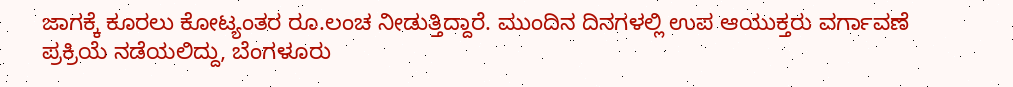ಜಾಗಕ್ಕೆ ಕೂರಲು ಕೋಟ್ಯಂತರ ರೂ.ಲಂಚ ನೀಡುತ್ತಿದ್ದಾರೆ. ಮುಂದಿನ ದಿನಗಳಲ್ಲಿ ಉಪ ಆಯುಕ್ತರು ವರ್ಗಾವಣೆ ಪ್ರಕ್ರಿಯೆ ನಡೆಯಲಿದ್ದು, ಬೆಂಗಳೂರು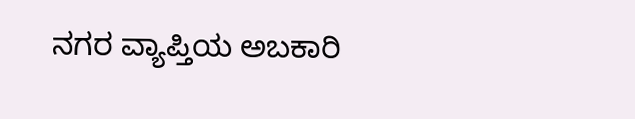ನಗರ ವ್ಯಾಪ್ತಿಯ ಅಬಕಾರಿ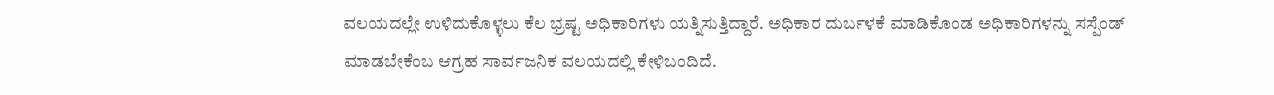ವಲಯದಲ್ಲೇ ಉಳಿದುಕೊಳ್ಳಲು ಕೆಲ ಭ್ರಷ್ಟ ಅಧಿಕಾರಿಗಳು ಯತ್ನಿಸುತ್ತಿದ್ದಾರೆ. ಅಧಿಕಾರ ದುರ್ಬಳಕೆ ಮಾಡಿಕೊಂಡ ಅಧಿಕಾರಿಗಳನ್ನು ಸಸ್ಪೆಂಡ್‌ ಮಾಡಬೇಕೆಂಬ ಆಗ್ರಹ ಸಾರ್ವಜನಿಕ ವಲಯದಲ್ಲಿ ಕೇಳಿಬಂದಿದೆ.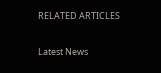RELATED ARTICLES

Latest News